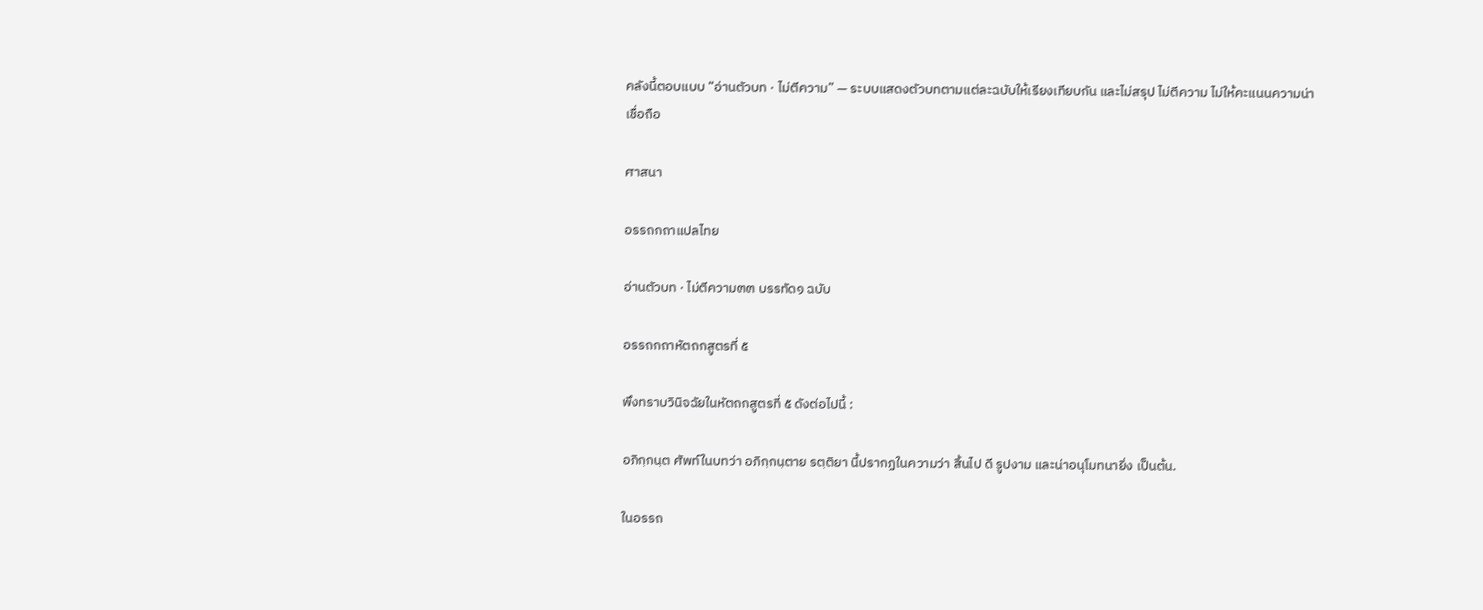คลังนี้ตอบแบบ “อ่านตัวบท · ไม่ตีความ” — ระบบแสดงตัวบทตามแต่ละฉบับให้เรียงเทียบกัน และไม่สรุป ไม่ตีความ ไม่ให้คะแนนความน่าเชื่อถือ

ศาสนา

อรรถกถาแปลไทย

อ่านตัวบท · ไม่ตีความ๓๓ บรรทัด๑ ฉบับ

อรรถกถาหัตถกสูตรที่ ๕

พึงทราบวินิจฉัยในหัตถกสูตรที่ ๕ ดังต่อไปนี้ :

อภิกฺกนฺต ศัพท์ในบทว่า อภิกฺกนฺตาย รตฺติยา นี้ปรากฏในความว่า สิ้นไป ดี รูปงาม และน่าอนุโมทนายิ่ง เป็นต้น.

ในอรรถ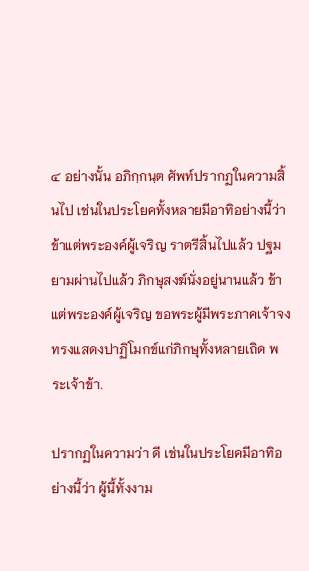๔ อย่างนั้น อภิกฺกนฺต ศัพท์ปรากฏในความสิ้นไป เช่นในประโยคทั้งหลายมีอาทิอย่างนี้ว่า ข้าแต่พระองค์ผู้เจริญ ราตรีสิ้นไปแล้ว ปฐมยามผ่านไปแล้ว ภิกษุสงฆ์นั่งอยู่นานแล้ว ข้าแต่พระองค์ผู้เจริญ ขอพระผู้มีพระภาคเจ้าจงทรงแสดงปาฏิโมกข์แก่ภิกษุทั้งหลายเถิด พระเจ้าข้า.

ปรากฏในความว่า ดี เช่นในประโยคมีอาทิอย่างนี้ว่า ผู้นี้ทั้งงาม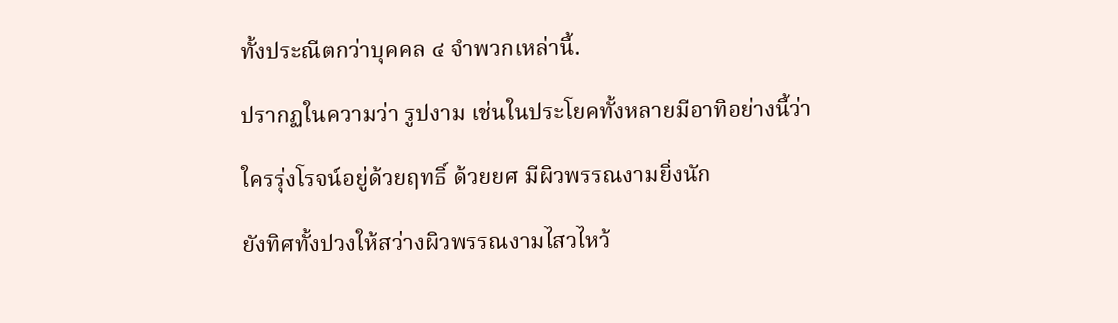ทั้งประณีตกว่าบุคคล ๔ จำพวกเหล่านี้.

ปรากฏในความว่า รูปงาม เช่นในประโยคทั้งหลายมีอาทิอย่างนี้ว่า

ใครรุ่งโรจน์อยู่ด้วยฤทธิ์ ด้วยยศ มีผิวพรรณงามยิ่งนัก

ยังทิศทั้งปวงให้สว่างผิวพรรณงามไสวไหว้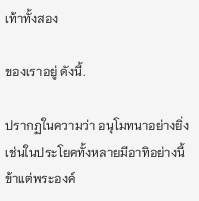เท้าทั้งสอง

ของเราอยู่ ดังนี้.

ปรากฏในความว่า อนุโมทนาอย่างยิ่ง เช่นในประโยคทั้งหลายมีอาทิอย่างนี้ ข้าแต่พระองค์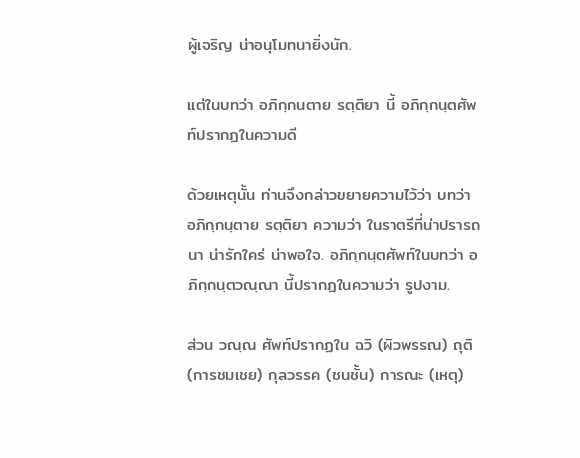ผู้เจริญ น่าอนุโมทนายิ่งนัก.

แต่ในบทว่า อภิกฺกนตาย รตฺติยา นี้ อภิกฺกนฺตศัพท์ปรากฏในความดี

ด้วยเหตุนั้น ท่านจึงกล่าวขยายความไว้ว่า บทว่า อภิกฺกนฺตาย รตฺติยา ความว่า ในราตรีที่น่าปรารถนา น่ารักใคร่ น่าพอใจ. อภิกฺกนฺตศัพท์ในบทว่า อภิกฺกนฺตวณฺณา นี้ปรากฏในความว่า รูปงาม.

ส่วน วณฺณ ศัพท์ปรากฏใน ฉวิ (ผิวพรรณ) ถุติ (การชมเชย) กุลวรรค (ชนชั้น) การณะ (เหตุ)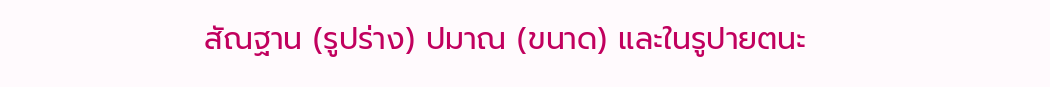สัณฐาน (รูปร่าง) ปมาณ (ขนาด) และในรูปายตนะ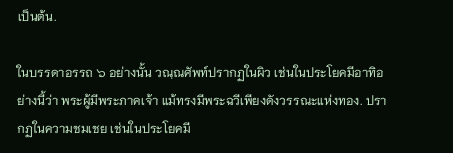เป็นต้น.

ในบรรดาอรรถ ๖ อย่างนั้น วณฺณศัพท์ปรากฏในผิว เช่นในประโยคมีอาทิอย่างนี้ว่า พระผู้มีพระภาคเจ้า แม้ทรงมีพระฉวีเพียงดังวรรณะแห่งทอง. ปรากฏในความชมเชย เช่นในประโยคมี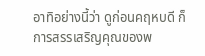อาทิอย่างนี้ว่า ดูก่อนคฤหบดี ก็การสรรเสริญคุณของพ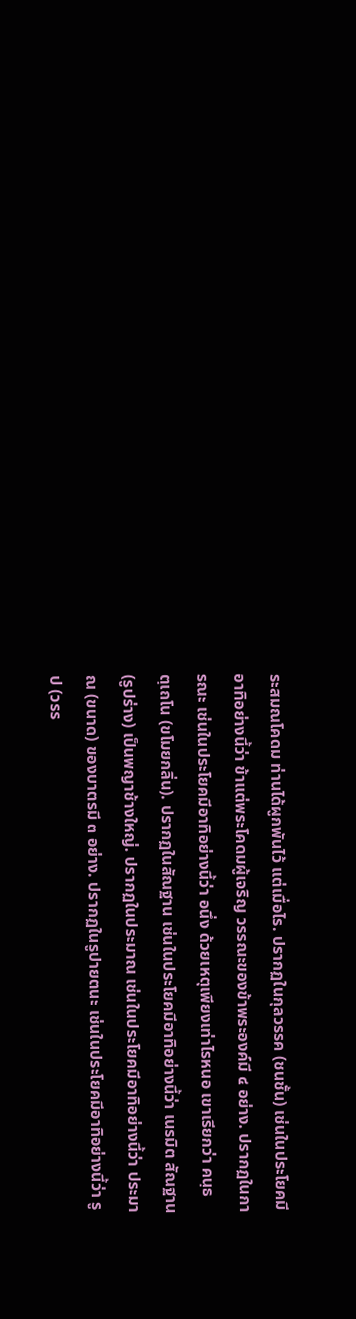ระสมณโคดม ท่านได้ผูกพันไว้ แต่เมื่อไร. ปรากฏในกุลวรรค (ชนชั้น) เช่นในประโยคมีอาทิอย่างนี้ว่า ข้าแต่พระโคดมผู้เจริญ วรรณะของข้าพระองค์มี ๔ อย่าง. ปรากฏในการณะ เช่นในประโยคมีอาทิอย่างนี้ว่า อนึ่ง ด้วยเหตุเพียงเท่าไรหนอ เขาเรียกว่า คนฺธตฺเถโน (ขโมยกลิ่น). ปรากฏในสัณฐาน เช่นในประโยคมีอาทิอย่างนี้ว่า เนรมิต สัณฐาน (รูปร่าง) เป็นพญาช้างใหญ่. ปรากฏในประมาณ เช่นในประโยคมีอาทิอย่างนี้ว่า ประมาณ (ขนาด) ของบาตรมี ๓ อย่าง. ปรากฏในรูปายตนะ เช่นในประโยคมีอาทิอย่างนี้ว่า รูป (วรร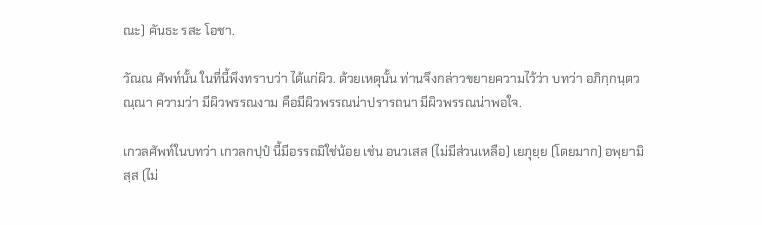ณะ) คันธะ รสะ โอชา.

วัณณ ศัพท์นั้น ในที่นี้พึงทราบว่า ได้แก่ผิว. ด้วยเหตุนั้น ท่านจึงกล่าวขยายความไว้ว่า บทว่า อภิกฺกนฺตวณฺณา ความว่า มีผิวพรรณงาม คือมีผิวพรรณน่าปรารถนา มีผิวพรรณน่าพอใจ.

เกวลศัพท์ในบทว่า เกวลกปฺปํ นี้มีอรรถมิใช่น้อย เช่น อนวเสส (ไม่มีส่วนเหลือ) เยภุยฺย (โดยมาก) อพฺยามิสฺส (ไม่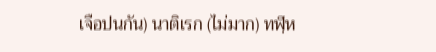เจือปนกัน) นาติเรก (ไม่มาก) ทฬฺห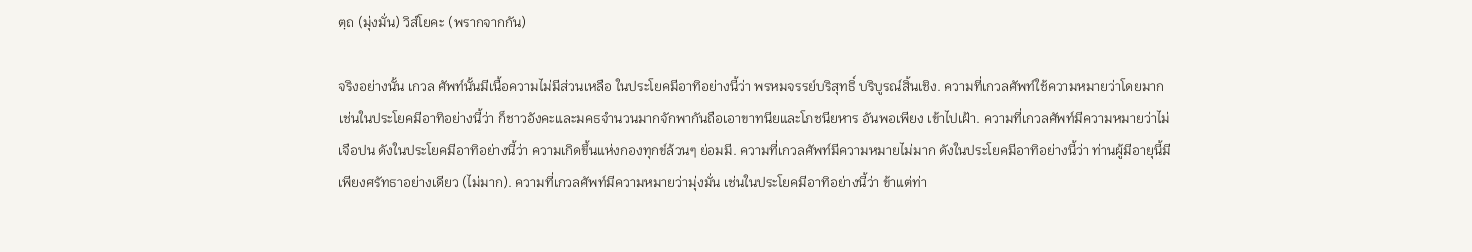ตฺถ (มุ่งมั่น) วิสํโยคะ (พรากจากกัน)

จริงอย่างนั้น เกวล ศัพท์นั้นมีเนื้อความไม่มีส่วนเหลือ ในประโยคมีอาทิอย่างนี้ว่า พรหมจรรย์บริสุทธิ์ บริบูรณ์สิ้นเชิง. ความที่เกวลศัพท์ใช้ความหมายว่าโดยมาก เช่นในประโยคมีอาทิอย่างนี้ว่า ก็ชาวอังคะและมคธจำนวนมากจักพากันถือเอาขาทนียและโภชนียหาร อันพอเพียง เข้าไปเฝ้า. ความที่เกวลศัพท์มีความหมายว่าไม่เจือปน ดังในประโยคมีอาทิอย่างนี้ว่า ความเกิดขึ้นแห่งกองทุกข์ล้วนๆ ย่อมมี. ความที่เกวลศัพท์มีความหมายไม่มาก ดังในประโยคมีอาทิอย่างนี้ว่า ท่านผู้มีอายุนี้มีเพียงศรัทธาอย่างเดียว (ไม่มาก). ความที่เกวลศัพท์มีความหมายว่ามุ่งมั่น เช่นในประโยคมีอาทิอย่างนี้ว่า ข้าแต่ท่า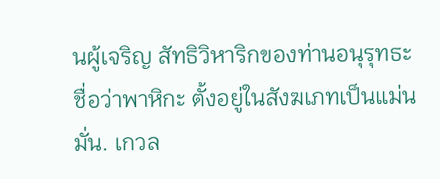นผู้เจริญ สัทธิวิหาริกของท่านอนุรุทธะ ชื่อว่าพาหิกะ ตั้งอยู่ในสังฆเภทเป็นแม่นมั่น. เกวล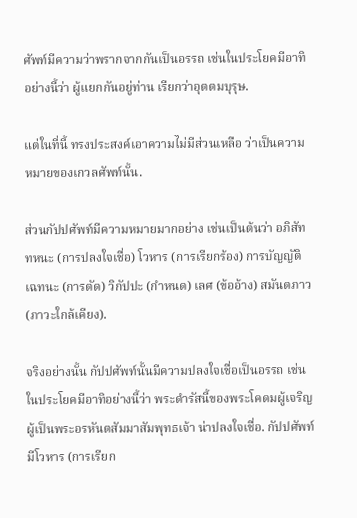ศัพท์มีความว่าพรากจากกันเป็นอรรถ เช่นในประโยคมีอาทิอย่างนี้ว่า ผู้แยกกันอยู่ท่าน เรียกว่าอุตตมบุรุษ.

แต่ในที่นี้ ทรงประสงค์เอาความไม่มีส่วนเหลือ ว่าเป็นความหมายของเกวลศัพท์นั้น.

ส่วนกัปปศัพท์มีความหมายมากอย่าง เช่นเป็นต้นว่า อภิสัททหนะ (การปลงใจเชื่อ) โวหาร (การเรียกร้อง) การบัญญัติ เฉทนะ (การตัด) วิกัปปะ (กำหนด) เลศ (ข้ออ้าง) สมันตภาว (ภาวะใกล้เคียง).

จริงอย่างนั้น กัปปศัพท์นั้นมีความปลงใจเชื่อเป็นอรรถ เช่นในประโยคมีอาทิอย่างนี้ว่า พระดำรัสนี้ของพระโคดมผู้เจริญ ผู้เป็นพระอรหันตสัมมาสัมพุทธเจ้า น่าปลงใจเชื่อ. กัปปศัพท์มีโวหาร (การเรียก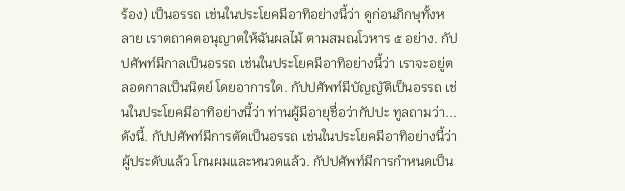ร้อง) เป็นอรรถ เช่นในประโยคมีอาทิอย่างนี้ว่า ดูก่อนภิกษุทั้งหลาย เราตถาคตอนุญาตให้ฉันผลไม้ ตามสมณโวหาร ๕ อย่าง. กัปปศัพท์มีกาลเป็นอรรถ เช่นในประโยคมีอาทิอย่างนี้ว่า เราจะอยู่ตลอดกาลเป็นนิตย์ โดยอาการใด. กัปปศัพท์มีบัญญัติเป็นอรรถ เช่นในประโยคมีอาทิอย่างนี้ว่า ท่านผู้มีอายุชื่อว่ากัปปะ ทูลถามว่า... ดังนี้. กัปปศัพท์มีการตัดเป็นอรรถ เช่นในประโยคมีอาทิอย่างนี้ว่า ผู้ประดับแล้ว โกนผมและหนวดแล้ว. กัปปศัพท์มีการกำหนดเป็น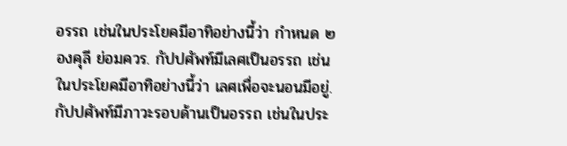อรรถ เช่นในประโยคมีอาทิอย่างนี้ว่า กำหนด ๒ องคุลี ย่อมควร. กัปปศัพท์มีเลศเป็นอรรถ เช่นในประโยคมีอาทิอย่างนี้ว่า เลศเพื่อจะนอนมีอยู่. กัปปศัพท์มีภาวะรอบด้านเป็นอรรถ เช่นในประ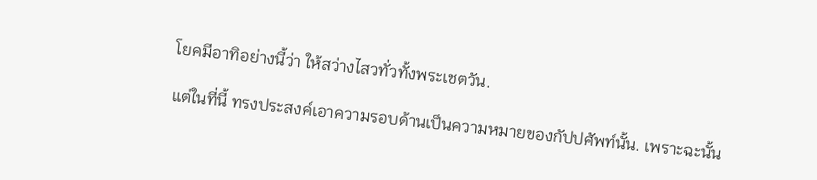โยคมีอาทิอย่างนี้ว่า ให้สว่างไสวทั่วทั้งพระเชตวัน.

แต่ในที่นี้ ทรงประสงค์เอาความรอบด้านเป็นความหมายของกัปปศัพท์นั้น. เพราะฉะนั้น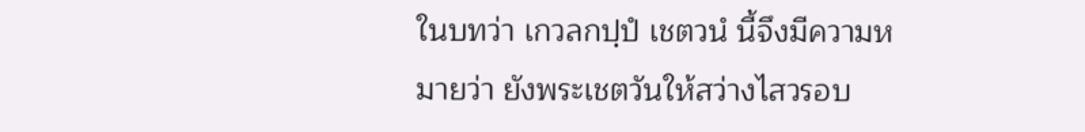ในบทว่า เกวลกปฺปํ เชตวนํ นี้จึงมีความหมายว่า ยังพระเชตวันให้สว่างไสวรอบ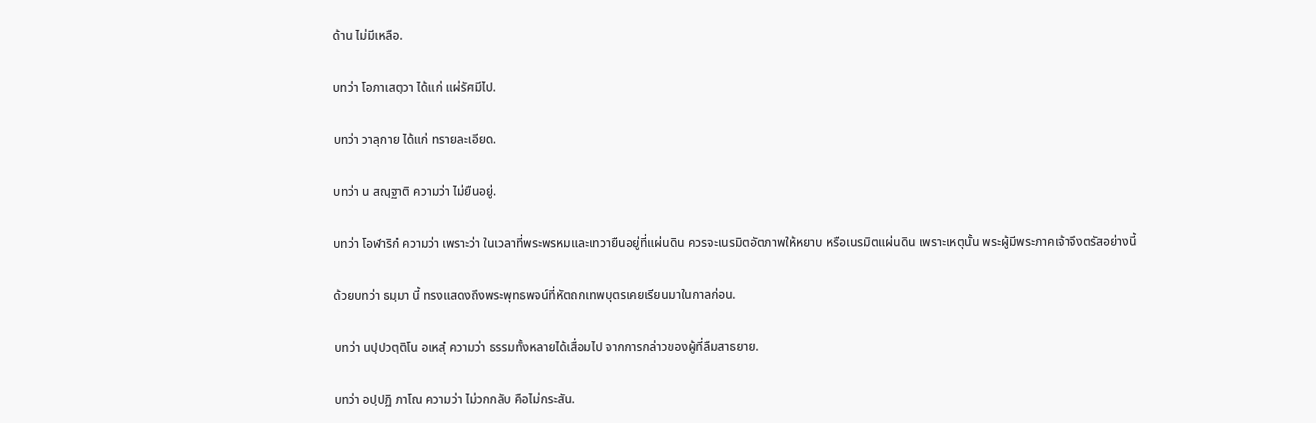ด้าน ไม่มีเหลือ.

บทว่า โอภาเสตฺวา ได้แก่ แผ่รัศมีไป.

บทว่า วาลุกาย ได้แก่ ทรายละเอียด.

บทว่า น สณฺฐาติ ความว่า ไม่ยืนอยู่.

บทว่า โอฬาริกํ ความว่า เพราะว่า ในเวลาที่พระพรหมและเทวายืนอยู่ที่แผ่นดิน ควรจะเนรมิตอัตภาพให้หยาบ หรือเนรมิตแผ่นดิน เพราะเหตุนั้น พระผู้มีพระภาคเจ้าจึงตรัสอย่างนี้

ด้วยบทว่า ธมฺมา นี้ ทรงแสดงถึงพระพุทธพจน์ที่หัตถกเทพบุตรเคยเรียนมาในกาลก่อน.

บทว่า นปฺปวตฺติโน อเหสุํ ความว่า ธรรมทั้งหลายได้เสื่อมไป จากการกล่าวของผู้ที่ลืมสาธยาย.

บทว่า อปฺปฏิ ภาโณ ความว่า ไม่วกกลับ คือไม่กระสัน.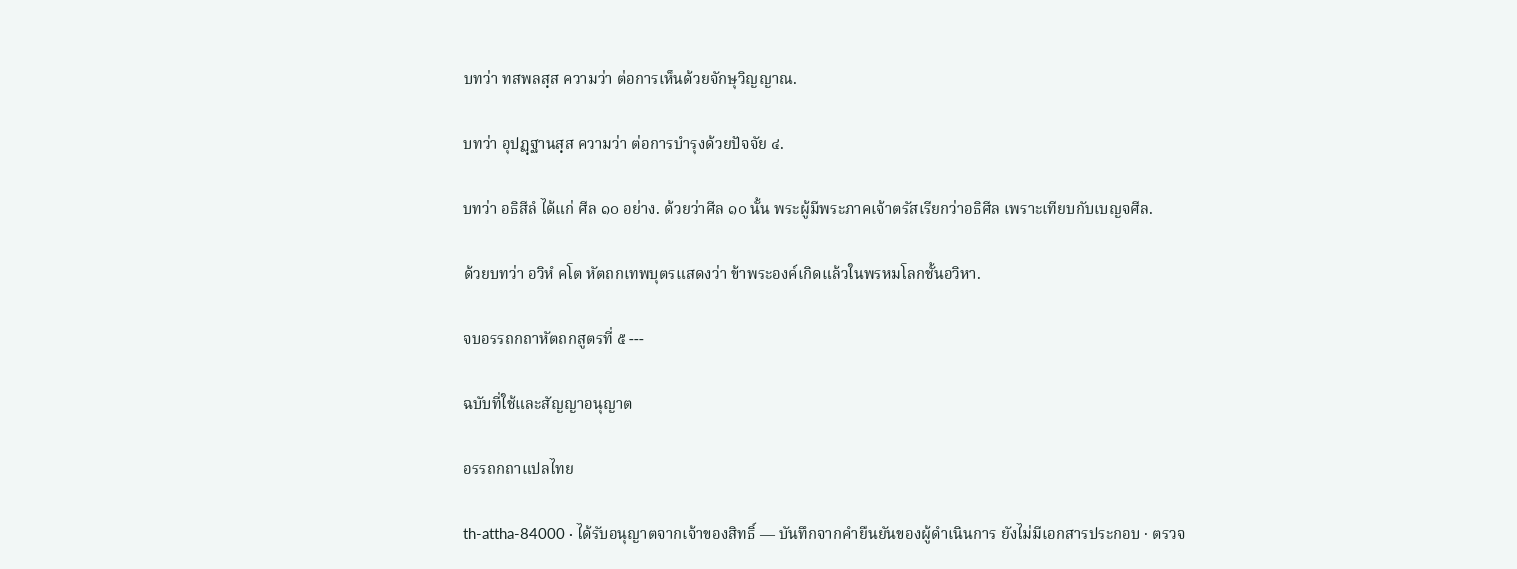บทว่า ทสพลสฺส ความว่า ต่อการเห็นด้วยจักษุวิญญาณ.

บทว่า อุปฏฺฐานสฺส ความว่า ต่อการบำรุงด้วยปัจจัย ๔.

บทว่า อธิสีลํ ได้แก่ ศีล ๑๐ อย่าง. ด้วยว่าศีล ๑๐ นั้น พระผู้มีพระภาคเจ้าตรัสเรียกว่าอธิศีล เพราะเทียบกับเบญจศีล.

ด้วยบทว่า อวิหํ คโต หัตถกเทพบุตรแสดงว่า ข้าพระองค์เกิดแล้วในพรหมโลกชั้นอวิหา.

จบอรรถกถาหัตถกสูตรที่ ๕ ---

ฉบับที่ใช้และสัญญาอนุญาต

อรรถกถาแปลไทย

th-attha-84000 · ได้รับอนุญาตจากเจ้าของสิทธิ์ — บันทึกจากคำยืนยันของผู้ดำเนินการ ยังไม่มีเอกสารประกอบ · ตรวจ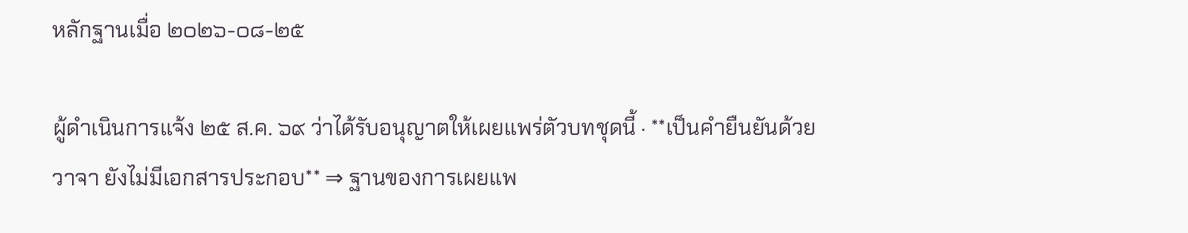หลักฐานเมื่อ ๒๐๒๖-๐๘-๒๕

ผู้ดำเนินการแจ้ง ๒๕ ส.ค. ๖๙ ว่าได้รับอนุญาตให้เผยแพร่ตัวบทชุดนี้ · **เป็นคำยืนยันด้วยวาจา ยังไม่มีเอกสารประกอบ** ⇒ ฐานของการเผยแพ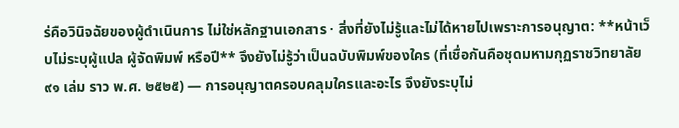ร่คือวินิจฉัยของผู้ดำเนินการ ไม่ใช่หลักฐานเอกสาร · สิ่งที่ยังไม่รู้และไม่ได้หายไปเพราะการอนุญาต: **หน้าเว็บไม่ระบุผู้แปล ผู้จัดพิมพ์ หรือปี** จึงยังไม่รู้ว่าเป็นฉบับพิมพ์ของใคร (ที่เชื่อกันคือชุดมหามกุฏราชวิทยาลัย ๙๑ เล่ม ราว พ.ศ. ๒๕๒๕) — การอนุญาตครอบคลุมใครและอะไร จึงยังระบุไม่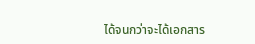ได้จนกว่าจะได้เอกสาร